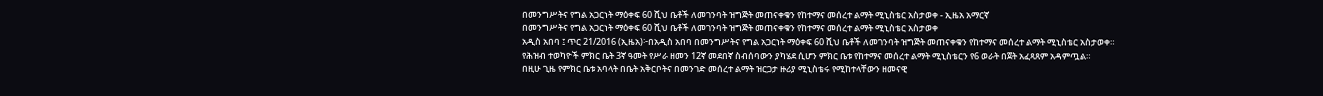በመንግሥትና የግል አጋርነት ማዕቀፍ 60 ሺህ ቤቶች ለመገንባት ዝግጅት መጠናቀቁን የከተማና መሰረተ ልማት ሚኒስቴር አስታወቀ - ኢዜአ አማርኛ
በመንግሥትና የግል አጋርነት ማዕቀፍ 60 ሺህ ቤቶች ለመገንባት ዝግጅት መጠናቀቁን የከተማና መሰረተ ልማት ሚኒስቴር አስታወቀ
አዲስ አበባ ፤ ጥር 21/2016 (ኢዜአ)፦በአዲስ አበባ በመንግሥትና የግል አጋርነት ማዕቀፍ 60 ሺህ ቤቶች ለመገንባት ዝግጅት መጠናቀቁን የከተማና መሰረተ ልማት ሚኒስቴር አስታወቀ።
የሕዝብ ተወካዮች ምክር ቤት 3ኛ ዓመት የሥራ ዘመን 12ኛ መደበኛ ስብሰባውን ያካሄደ ሲሆን ምክር ቤቱ የከተማና መሰረተ ልማት ሚኒስቴርን የ6 ወራት በጀት አፈጻጸም አዳምጧል።
በዚሁ ጊዜ የምክር ቤቱ አባላት በቤት አቅርቦትና በመንገድ መሰረተ ልማት ዝርጋታ ዙሪያ ሚኒስቴሩ የሚከተላቸውን ዘመናዊ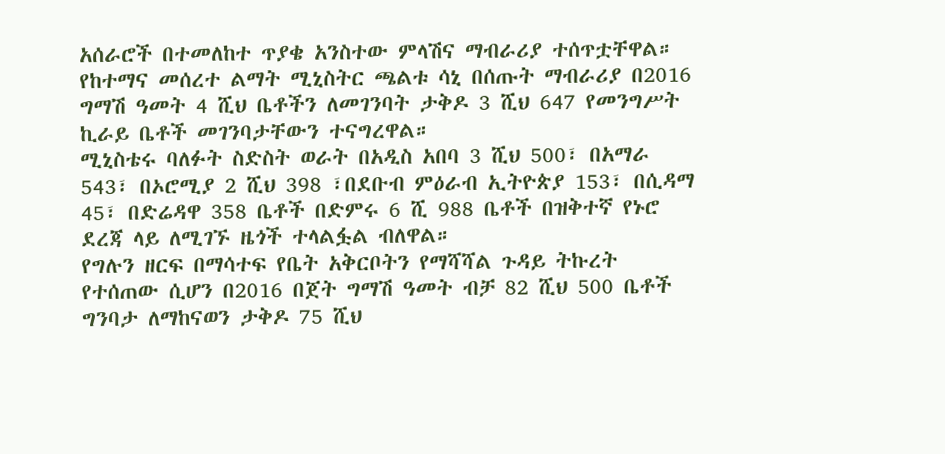አሰራሮች በተመለከተ ጥያቄ አንስተው ምላሽና ማብራሪያ ተሰጥቷቸዋል።
የከተማና መሰረተ ልማት ሚኒስትር ጫልቱ ሳኒ በሰጡት ማብራሪያ በ2016 ግማሽ ዓመት 4 ሺህ ቤቶችን ለመገንባት ታቅዶ 3 ሺህ 647 የመንግሥት ኪራይ ቤቶች መገንባታቸውን ተናግረዋል።
ሚኒስቴሩ ባለፉት ስድስት ወራት በአዲስ አበባ 3 ሺህ 500፣ በአማራ 543፣ በኦሮሚያ 2 ሺህ 398 ፣በደቡብ ምዕራብ ኢትዮጵያ 153፣ በሲዳማ 45፣ በድሬዳዋ 358 ቤቶች በድምሩ 6 ሺ 988 ቤቶች በዝቅተኛ የኑሮ ደረጃ ላይ ለሚገኙ ዜጎች ተላልፏል ብለዋል።
የግሉን ዘርፍ በማሳተፍ የቤት አቅርቦትን የማሻሻል ጉዳይ ትኩረት የተሰጠው ሲሆን በ2016 በጀት ግማሽ ዓመት ብቻ 82 ሺህ 500 ቤቶች ግንባታ ለማከናወን ታቅዶ 75 ሺህ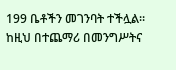199 ቤቶችን መገንባት ተችሏል።
ከዚህ በተጨማሪ በመንግሥትና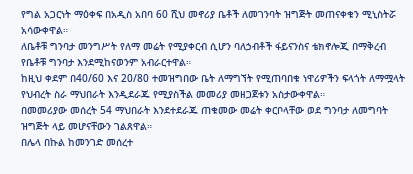የግል አጋርነት ማዕቀፍ በአዲስ አበባ 60 ሺህ መኖሪያ ቤቶች ለመገንባት ዝግጅት መጠናቀቁን ሚኒስትሯ አሳውቀዋል።
ለቤቶቹ ግንባታ መንግሥት የለማ መሬት የሚያቀርብ ሲሆን ባለኃብቶች ፋይናንስና ቴክኖሎጂ በማቅረብ የቤቶቹ ግንባታ እንደሚከናወንም አብራርተዋል።
ከዚህ ቀደም በ40/60 እና 20/80 ተመዝግበው ቤት ለማግኘት የሚጠባበቁ ነዋሪዎችን ፍላጎት ለማሟላት የህብረት ስራ ማህበራት እንዲደራጁ የሚያስችል መመሪያ መዘጋጀቱን አስታውቀዋል።
በመመሪያው መሰረት 54 ማህበራት እንደተደራጁ ጠቁመው መሬት ቀርቦላቸው ወደ ግንባታ ለመግባት ዝግጅት ላይ መሆናቸውን ገልጸዋል።
በሌላ በኩል ከመንገድ መሰረተ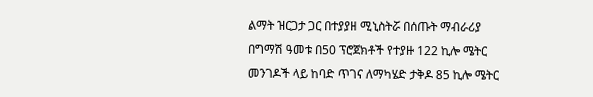ልማት ዝርጋታ ጋር በተያያዘ ሚኒስትሯ በሰጡት ማብራሪያ በግማሽ ዓመቱ በ50 ፕሮጀክቶች የተያዙ 122 ኪሎ ሜትር መንገዶች ላይ ከባድ ጥገና ለማካሄድ ታቅዶ 85 ኪሎ ሜትር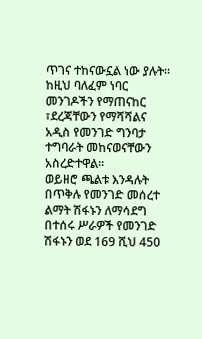ጥገና ተከናውኗል ነው ያሉት።
ከዚህ ባለፈም ነባር መንገዶችን የማጠናከር ፣ደረጃቸውን የማሻሻልና አዲስ የመንገድ ግንባታ ተግባራት መከናወናቸውን አስረድተዋል።
ወይዘሮ ጫልቱ እንዳሉት በጥቅሉ የመንገድ መሰረተ ልማት ሽፋኑን ለማሳደግ በተሰሩ ሥራዎች የመንገድ ሽፋኑን ወደ 169 ሺህ 450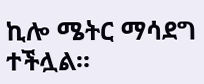ኪሎ ሜትር ማሳደግ ተችሏል።